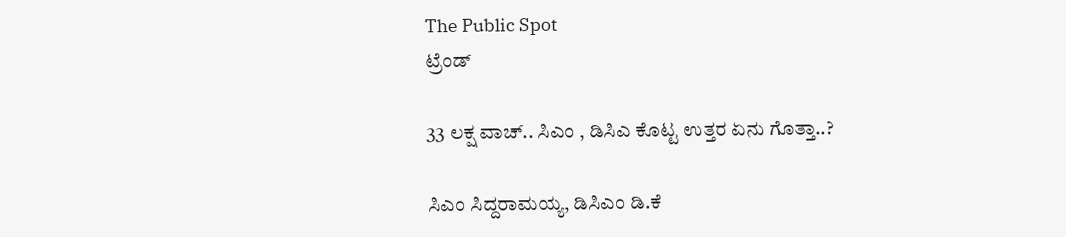The Public Spot
ಟ್ರೆಂಡ್

33 ಲಕ್ಷ ವಾಚ್.. ಸಿಎಂ , ಡಿಸಿಎ ಕೊಟ್ಟ ಉತ್ತರ ಏನು ಗೊತ್ತಾ..?

ಸಿಎಂ ಸಿದ್ದರಾಮಯ್ಯ, ಡಿಸಿಎಂ ಡಿ.ಕೆ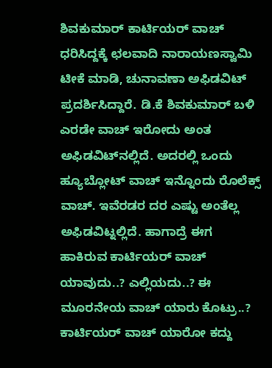ಶಿವಕುಮಾರ್ ಕಾರ್ಟಿಯರ್ ವಾಚ್ ಧರಿಸಿದ್ದಕ್ಕೆ ಛಲವಾದಿ ನಾರಾಯಣಸ್ವಾಮಿ ಟೀಕೆ ಮಾಡಿ, ಚುನಾವಣಾ ಅಫಿಡವಿಟ್ ಪ್ರದರ್ಶಿಸಿದ್ದಾರೆ. ಡಿ.ಕೆ ಶಿವಕುಮಾರ್ ಬಳಿ ಎರಡೇ ವಾಚ್ ಇರೋದು ಅಂತ ಅಫಿಡವಿಟ್‌ನಲ್ಲಿದೆ. ಅದರಲ್ಲಿ ಒಂದು ಹ್ಯೂಬ್ಲೋಟ್ ವಾಚ್ ಇನ್ನೊಂದು ರೊಲೆಕ್ಸ್ ವಾಚ್. ಇವೆರಡರ ದರ ಎಷ್ಟು ಅಂತೆಲ್ಲ ಅಫಿಡವಿಟ್ನಲ್ಲಿದೆ. ಹಾಗಾದ್ರೆ ಈಗ ಹಾಕಿರುವ ಕಾರ್ಟಿಯರ್ ವಾಚ್ ಯಾವುದು..? ಎಲ್ಲಿಯದು..? ಈ ಮೂರನೇಯ ವಾಚ್ ಯಾರು ಕೊಟ್ರು..? ಕಾರ್ಟಿಯರ್ ವಾಚ್ ಯಾರೋ ಕದ್ದು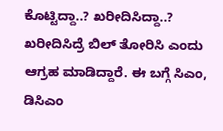ಕೊಟ್ಟಿದ್ದಾ..? ಖರೀದಿಸಿದ್ದಾ..? ಖರೀದಿಸಿದ್ರೆ ಬಿಲ್ ತೋರಿಸಿ ಎಂದು ಆಗ್ರಹ ಮಾಡಿದ್ದಾರೆ. ಈ ಬಗ್ಗೆ ಸಿಎಂ, ಡಿಸಿಎಂ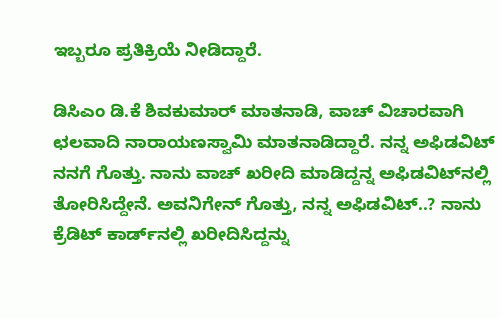ಇಬ್ಬರೂ ಪ್ರತಿಕ್ರಿಯೆ ನೀಡಿದ್ದಾರೆ.

ಡಿಸಿಎಂ ಡಿ.ಕೆ ಶಿವಕುಮಾರ್ ಮಾತನಾಡಿ, ವಾಚ್ ವಿಚಾರವಾಗಿ ಛಲವಾದಿ ನಾರಾಯಣಸ್ವಾಮಿ ಮಾತನಾಡಿದ್ದಾರೆ. ನನ್ನ ಅಫಿಡವಿಟ್ ನನಗೆ ಗೊತ್ತು. ನಾನು ವಾಚ್ ಖರೀದಿ ಮಾಡಿದ್ದನ್ನ ಅಫಿಡವಿಟ್‌ನಲ್ಲಿ ತೋರಿಸಿದ್ದೇನೆ. ಅವನಿಗೇನ್ ಗೊತ್ತು, ನನ್ನ ಅಫಿಡವಿಟ್..? ನಾನು ಕ್ರೆಡಿಟ್ ಕಾರ್ಡ್‌ನಲ್ಲಿ ಖರೀದಿಸಿದ್ದನ್ನು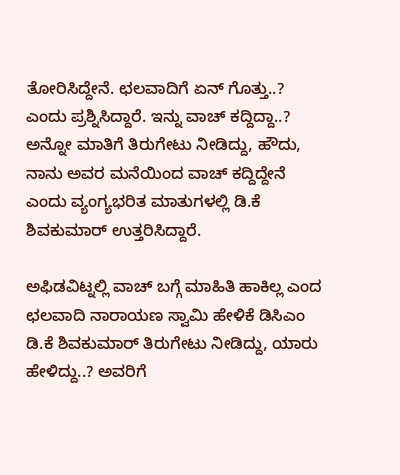ತೋರಿಸಿದ್ದೇನೆ. ಛಲವಾದಿಗೆ ಏನ್ ಗೊತ್ತು..? ಎಂದು ಪ್ರಶ್ನಿಸಿದ್ದಾರೆ. ಇನ್ನು ವಾಚ್ ಕದ್ದಿದ್ದಾ..? ಅನ್ನೋ ಮಾತಿಗೆ ತಿರುಗೇಟು ನೀಡಿದ್ದು, ಹೌದು, ನಾನು ಅವರ ಮನೆಯಿಂದ ವಾಚ್ ಕದ್ದಿದ್ದೇನೆ ಎಂದು ವ್ಯಂಗ್ಯಭರಿತ ಮಾತುಗಳಲ್ಲಿ ಡಿ.ಕೆ ಶಿವಕುಮಾರ್ ಉತ್ತರಿಸಿದ್ದಾರೆ.

ಅಫಿಡವಿಟ್ನಲ್ಲಿ ವಾಚ್ ಬಗ್ಗೆ ಮಾಹಿತಿ ಹಾಕಿಲ್ಲ ಎಂದ ಛಲವಾದಿ ನಾರಾಯಣ ಸ್ವಾಮಿ ಹೇಳಿಕೆ ಡಿಸಿಎಂ ಡಿ.ಕೆ ಶಿವಕುಮಾರ್ ತಿರುಗೇಟು ನೀಡಿದ್ದು, ಯಾರು ಹೇಳಿದ್ದು..? ಅವರಿಗೆ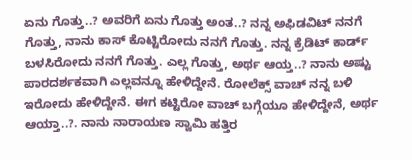ಏನು ಗೊತ್ತು..? ಅವರಿಗೆ ಏನು ಗೊತ್ತು ಅಂತ..? ನನ್ನ ಅಫಿಡವಿಟ್ ನನಗೆ ಗೊತ್ತು, ನಾನು ಕಾಸ್ ಕೊಟ್ಟಿರೋದು ನನಗೆ ಗೊತ್ತು. ನನ್ನ ಕ್ರೆಡಿಟ್ ಕಾರ್ಡ್ ಬಳಸಿರೋದು ನನಗೆ ಗೊತ್ತು. ಎಲ್ಲ ಗೊತ್ತು, ಅರ್ಥ ಆಯ್ತ..? ನಾನು ಅಷ್ಟು ಪಾರದರ್ಶಕವಾಗಿ ಎಲ್ಲವನ್ನೂ ಹೇಳಿದ್ದೇನೆ. ರೋಲೆಕ್ಸ್ ವಾಚ್ ನನ್ನ ಬಳಿ ಇರೋದು ಹೇಳಿದ್ದೇನೆ. ಈಗ ಕಟ್ಟಿರೋ ವಾಚ್ ಬಗ್ಗೆಯೂ ಹೇಳಿದ್ದೇನೆ, ಅರ್ಥ ಆಯ್ತಾ..?. ನಾನು ನಾರಾಯಣ ಸ್ವಾಮಿ ಹತ್ತಿರ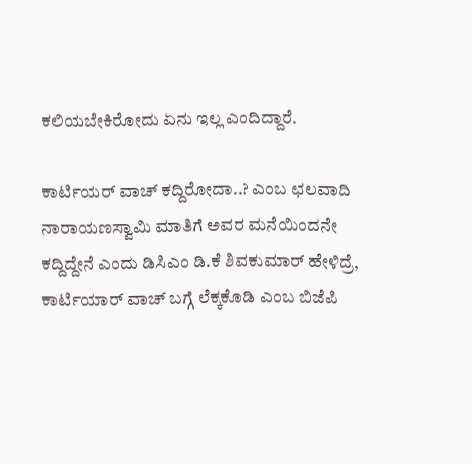ಕಲಿಯಬೇಕಿರೋದು ಏನು ಇಲ್ಲ ಎಂದಿದ್ದಾರೆ.

ಕಾರ್ಟಿಯರ್ ವಾಚ್ ಕದ್ದಿರೋದಾ..? ಎಂಬ ಛಲವಾದಿ ನಾರಾಯಣಸ್ವಾಮಿ ಮಾತಿಗೆ ಅವರ ಮನೆಯಿಂದನೇ ಕದ್ದಿದ್ದೇನೆ ಎಂದು ಡಿಸಿಎಂ ಡಿ.ಕೆ ಶಿವಕುಮಾರ್ ಹೇಳಿದ್ರೆ, ಕಾರ್ಟಿಯಾರ್ ವಾಚ್‌ ಬಗ್ಗೆ ಲೆಕ್ಕಕೊಡಿ ಎಂಬ ಬಿಜೆಪಿ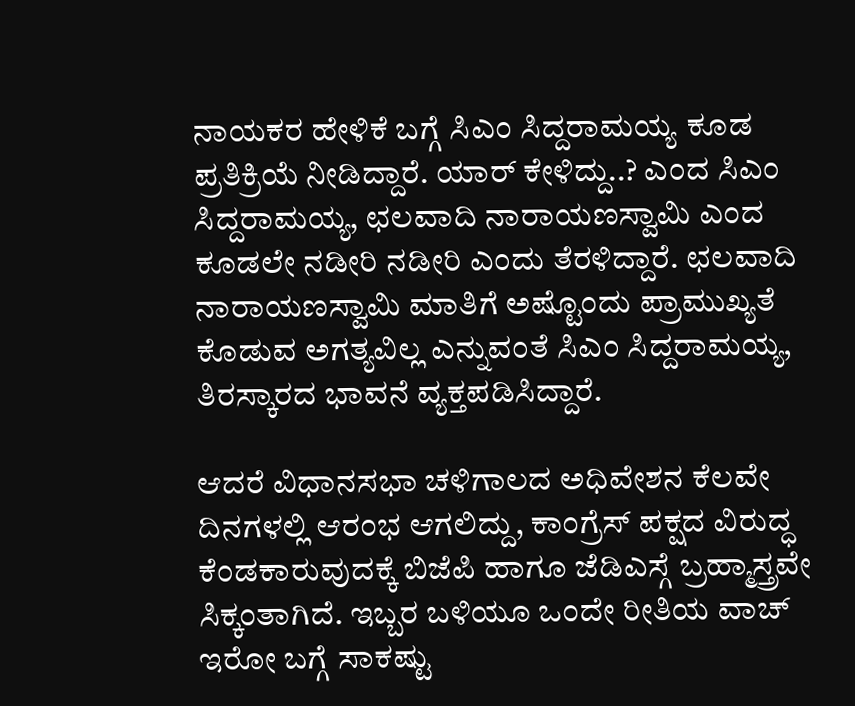ನಾಯಕರ ಹೇಳಿಕೆ ಬಗ್ಗೆ ಸಿಎಂ ಸಿದ್ದರಾಮಯ್ಯ ಕೂಡ ಪ್ರತಿಕ್ರಿಯೆ ನೀಡಿದ್ದಾರೆ. ಯಾರ್ ಕೇಳಿದ್ದು..? ಎಂದ ಸಿಎಂ ಸಿದ್ದರಾಮಯ್ಯ, ಛಲವಾದಿ ನಾರಾಯಣಸ್ವಾಮಿ ಎಂದ ಕೂಡಲೇ ನಡೀರಿ ನಡೀರಿ ಎಂದು ತೆರಳಿದ್ದಾರೆ. ಛಲವಾದಿ ನಾರಾಯಣಸ್ವಾಮಿ ಮಾತಿಗೆ ಅಷ್ಟೊಂದು ಪ್ರಾಮುಖ್ಯತೆ ಕೊಡುವ ಅಗತ್ಯವಿಲ್ಲ ಎನ್ನುವಂತೆ ಸಿಎಂ ಸಿದ್ದರಾಮಯ್ಯ, ತಿರಸ್ಕಾರದ ಭಾವನೆ ವ್ಯಕ್ತಪಡಿಸಿದ್ದಾರೆ.

ಆದರೆ ವಿಧಾನಸಭಾ ಚಳಿಗಾಲದ ಅಧಿವೇಶನ ಕೆಲವೇ ದಿನಗಳಲ್ಲಿ ಆರಂಭ ಆಗಲಿದ್ದು, ಕಾಂಗ್ರೆಸ್ ಪಕ್ಷದ ವಿರುದ್ಧ ಕೆಂಡಕಾರುವುದಕ್ಕೆ ಬಿಜೆಪಿ ಹಾಗೂ ಜೆಡಿಎಸ್ಗೆ ಬ್ರಹ್ಮಾಸ್ತ್ರವೇ ಸಿಕ್ಕಂತಾಗಿದೆ. ಇಬ್ಬರ ಬಳಿಯೂ ಒಂದೇ ರೀತಿಯ ವಾಚ್ ಇರೋ ಬಗ್ಗೆ ಸಾಕಷ್ಟು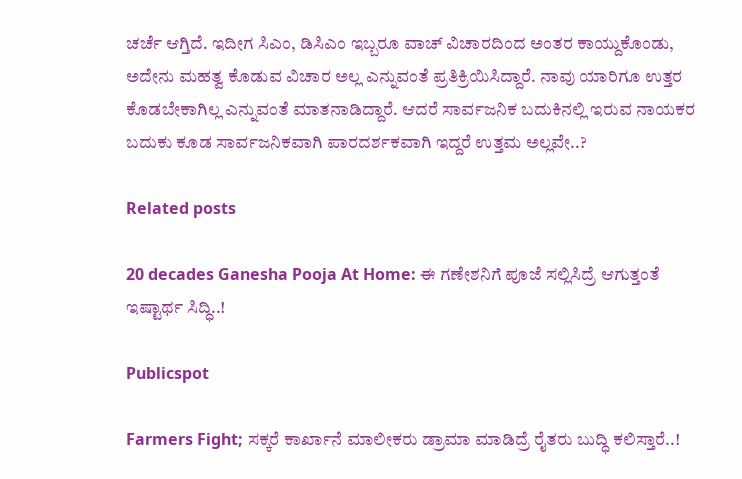ಚರ್ಚೆ ಆಗ್ತಿದೆ. ಇದೀಗ ಸಿಎಂ, ಡಿಸಿಎಂ ಇಬ್ಬರೂ ವಾಚ್ ವಿಚಾರದಿಂದ ಅಂತರ ಕಾಯ್ದುಕೊಂಡು, ಅದೇನು ಮಹತ್ವ ಕೊಡುವ ವಿಚಾರ ಅಲ್ಲ ಎನ್ನುವಂತೆ ಪ್ರತಿಕ್ರಿಯಿಸಿದ್ದಾರೆ. ನಾವು ಯಾರಿಗೂ ಉತ್ತರ ಕೊಡಬೇಕಾಗಿಲ್ಲ ಎನ್ನುವಂತೆ ಮಾತನಾಡಿದ್ದಾರೆ. ಆದರೆ ಸಾರ್ವಜನಿಕ ಬದುಕಿನಲ್ಲಿ ಇರುವ ನಾಯಕರ ಬದುಕು ಕೂಡ ಸಾರ್ವಜನಿಕವಾಗಿ ಪಾರದರ್ಶಕವಾಗಿ ಇದ್ದರೆ ಉತ್ತಮ ಅಲ್ಲವೇ..?

Related posts

20 decades Ganesha Pooja At Home: ಈ ಗಣೇಶನಿಗೆ ಪೂಜೆ ಸಲ್ಲಿಸಿದ್ರೆ ಆಗುತ್ತಂತೆ ಇಷ್ಟಾರ್ಥ ಸಿದ್ಧಿ..!

Publicspot

Farmers Fight; ಸಕ್ಕರೆ ಕಾರ್ಖಾನೆ ಮಾಲೀಕರು ಡ್ರಾಮಾ ಮಾಡಿದ್ರೆ ರೈತರು ಬುದ್ಧಿ ಕಲಿಸ್ತಾರೆ..!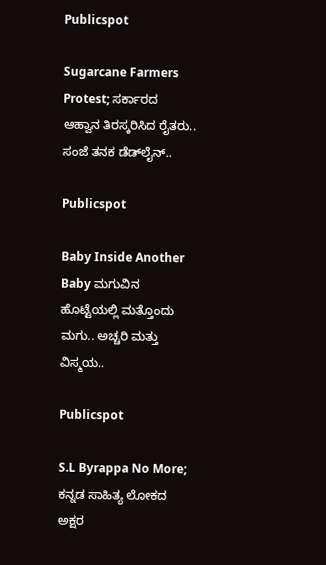Publicspot

Sugarcane Farmers Protest; ಸರ್ಕಾರದ ಆಹ್ವಾನ ತಿರಸ್ಕರಿಸಿದ ರೈತರು.. ಸಂಜೆ ತನಕ ಡೆಡ್‌ಲೈನ್‌..

Publicspot

Baby Inside Another Baby ಮಗುವಿನ ಹೊಟ್ಟೆಯಲ್ಲಿ ಮತ್ತೊಂದು ಮಗು.. ಅಚ್ಚರಿ ಮತ್ತು ವಿಸ್ಮಯ..

Publicspot

S.L Byrappa No More; ಕನ್ನಡ ಸಾಹಿತ್ಯ ಲೋಕದ ಅಕ್ಷರ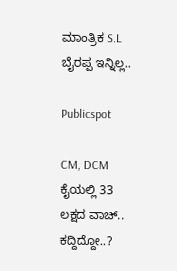ಮಾಂತ್ರಿಕ S.L ಬೈರಪ್ಪ ಇನ್ನಿಲ್ಲ..

Publicspot

CM, DCM ಕೈಯಲ್ಲಿ 33 ಲಕ್ಷದ ವಾಚ್.. ಕದ್ದಿದ್ದೋ..?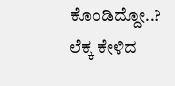ಕೊಂಡಿದ್ದೋ..? ಲೆಕ್ಕ ಕೇಳಿದ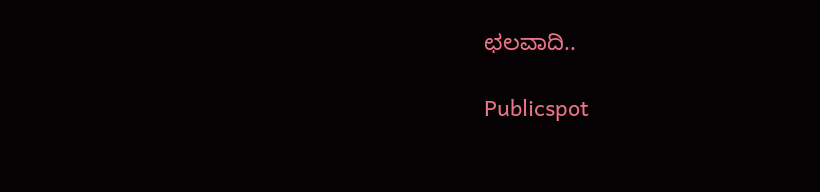ಛಲವಾದಿ..

Publicspot